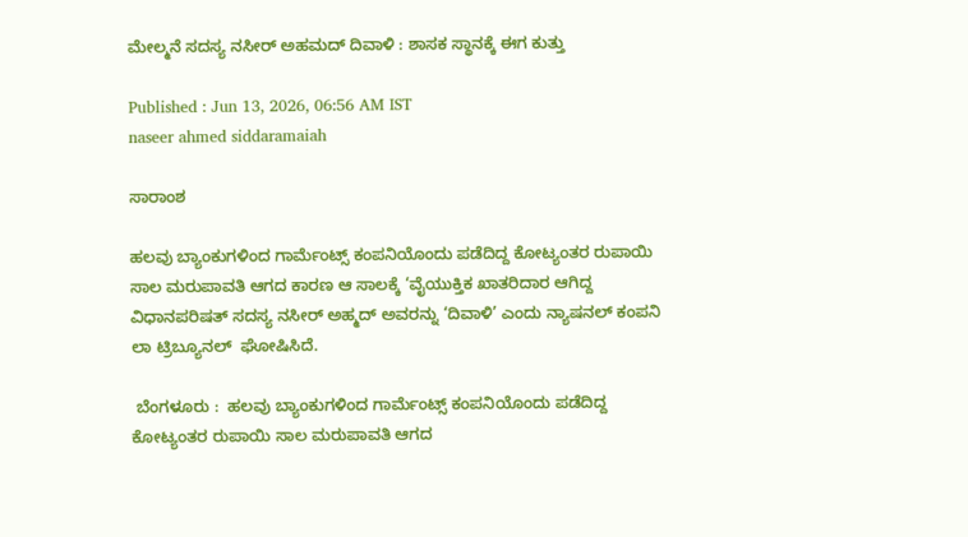ಮೇಲ್ಮನೆ ಸದಸ್ಯ ನಸೀರ್‌ ಅಹಮದ್‌ ದಿವಾಳಿ : ಶಾಸಕ ಸ್ಥಾನಕ್ಕೆ ಈಗ ಕುತ್ತು

Published : Jun 13, 2026, 06:56 AM IST
naseer ahmed siddaramaiah

ಸಾರಾಂಶ

ಹಲವು ಬ್ಯಾಂಕುಗಳಿಂದ‌ ಗಾರ್ಮೆಂಟ್ಸ್‌ ಕಂಪನಿಯೊಂದು ಪಡೆದಿದ್ದ ಕೋಟ್ಯಂತರ ರುಪಾಯಿ ಸಾಲ ಮರುಪಾವತಿ ಆಗದ ಕಾರಣ ಆ ಸಾಲಕ್ಕೆ ‘ವೈಯುಕ್ತಿಕ ಖಾತರಿದಾರ ಆಗಿದ್ದ  ವಿಧಾನಪರಿಷತ್ ಸದಸ್ಯ ನಸೀರ್ ಅಹ್ಮದ್ ಅವರನ್ನು ‘ದಿವಾಳಿ’ ಎಂದು ನ್ಯಾಷನಲ್ ಕಂಪನಿ ಲಾ ಟ್ರಿಬ್ಯೂನಲ್  ಘೋಷಿಸಿದೆ.

 ಬೆಂಗಳೂರು :  ಹಲವು ಬ್ಯಾಂಕುಗಳಿಂದ‌ ಗಾರ್ಮೆಂಟ್ಸ್‌ ಕಂಪನಿಯೊಂದು ಪಡೆದಿದ್ದ ಕೋಟ್ಯಂತರ ರುಪಾಯಿ ಸಾಲ ಮರುಪಾವತಿ ಆಗದ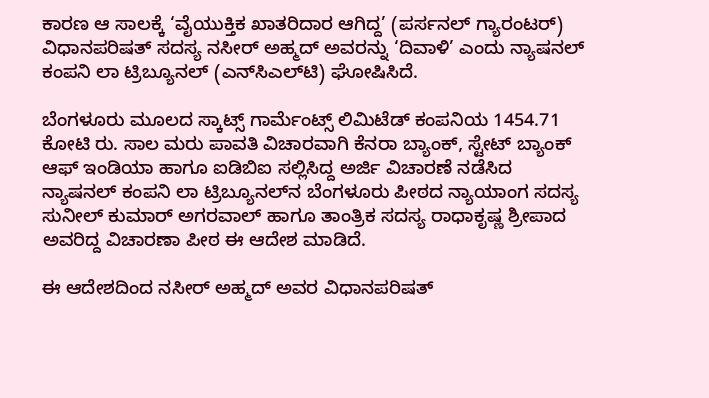ಕಾರಣ ಆ ಸಾಲಕ್ಕೆ ‘ವೈಯುಕ್ತಿಕ ಖಾತರಿದಾರ ಆಗಿದ್ದ’ (ಪರ್ಸನಲ್ ಗ್ಯಾರಂಟರ್) ವಿಧಾನಪರಿಷತ್ ಸದಸ್ಯ ನಸೀರ್ ಅಹ್ಮದ್ ಅವರನ್ನು ‘ದಿವಾಳಿ’ ಎಂದು ನ್ಯಾಷನಲ್ ಕಂಪನಿ ಲಾ ಟ್ರಿಬ್ಯೂನಲ್ (ಎನ್‌ಸಿಎಲ್‌ಟಿ) ಘೋಷಿಸಿದೆ.

ಬೆಂಗಳೂರು ಮೂಲದ ಸ್ಕಾಟ್ಸ್ ಗಾರ್ಮೆಂಟ್ಸ್ ಲಿಮಿಟೆಡ್ ಕಂಪನಿಯ 1454.71 ಕೋಟಿ ರು. ಸಾಲ ಮರು ಪಾವತಿ ವಿಚಾರವಾಗಿ ಕೆನರಾ ಬ್ಯಾಂಕ್, ಸ್ಟೇಟ್ ಬ್ಯಾಂಕ್ ಆಫ್ ಇಂಡಿಯಾ ಹಾಗೂ ಐಡಿಬಿಐ ಸಲ್ಲಿಸಿದ್ದ ಅರ್ಜಿ ವಿಚಾರಣೆ ನಡೆಸಿದ ನ್ಯಾಷನಲ್ ಕಂಪನಿ ಲಾ ಟ್ರಿಬ್ಯೂನಲ್‌ನ ಬೆಂಗಳೂರು ಪೀಠದ ನ್ಯಾಯಾಂಗ ಸದಸ್ಯ ಸುನೀಲ್ ಕುಮಾರ್ ಅಗರವಾಲ್ ಹಾಗೂ ತಾಂತ್ರಿಕ ಸದಸ್ಯ ರಾಧಾಕೃಷ್ಣ ಶ್ರೀಪಾದ ಅವರಿದ್ದ ವಿಚಾರಣಾ ಪೀಠ ಈ ಆದೇಶ ಮಾಡಿದೆ.

ಈ ಆದೇಶದಿಂದ ನಸೀರ್ ಅಹ್ಮದ್ ಅವರ ವಿಧಾನಪರಿಷತ್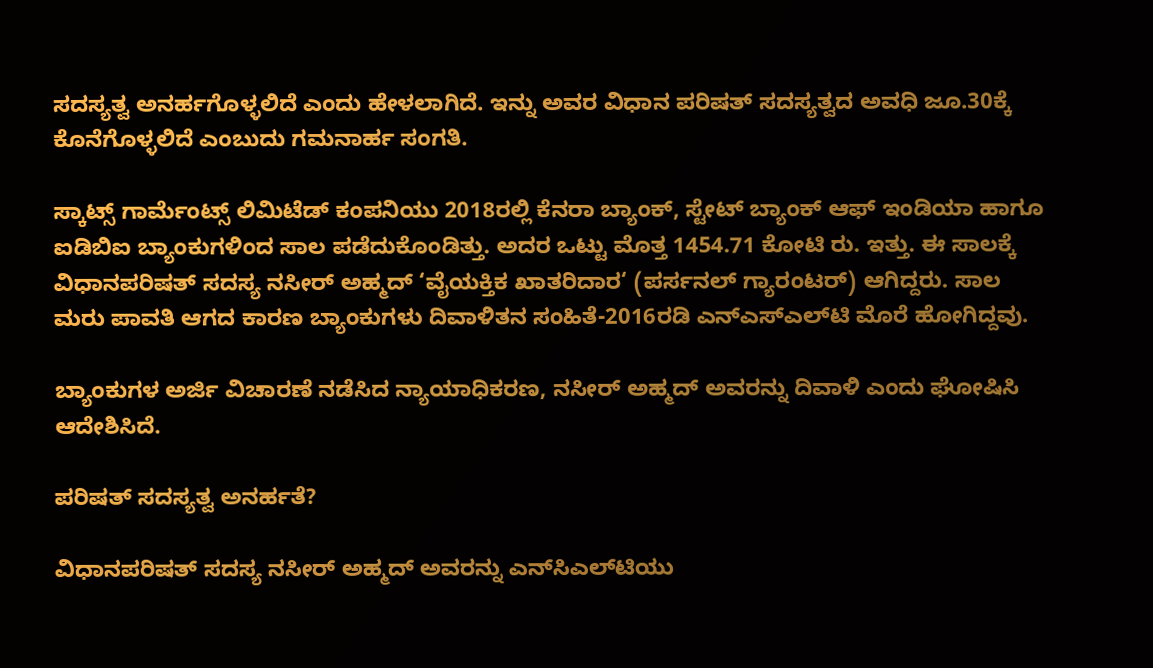ಸದಸ್ಯತ್ವ ಅನರ್ಹಗೊಳ್ಳಲಿದೆ ಎಂದು ಹೇಳಲಾಗಿದೆ. ಇನ್ನು ಅವರ ವಿಧಾನ ಪರಿಷತ್ ಸದಸ್ಯತ್ವದ ಅವಧಿ ಜೂ.30ಕ್ಕೆ ಕೊನೆಗೊಳ್ಳಲಿದೆ ಎಂಬುದು ಗಮನಾರ್ಹ ಸಂಗತಿ.

ಸ್ಕಾಟ್ಸ್ ಗಾರ್ಮೆಂಟ್ಸ್ ಲಿಮಿಟೆಡ್ ಕಂಪನಿಯು 2018ರಲ್ಲಿ ಕೆನರಾ ಬ್ಯಾಂಕ್, ಸ್ಟೇಟ್ ಬ್ಯಾಂಕ್ ಆಫ್ ಇಂಡಿಯಾ ಹಾಗೂ ಐಡಿಬಿಐ ಬ್ಯಾಂಕುಗಳಿಂದ ಸಾಲ ಪಡೆದುಕೊಂಡಿತ್ತು. ಅದರ ಒಟ್ಟು ಮೊತ್ತ 1454.71 ಕೋಟಿ ರು. ಇತ್ತು. ಈ ಸಾಲಕ್ಕೆ ವಿಧಾನಪರಿಷತ್ ಸದಸ್ಯ ನಸೀರ್ ಅಹ್ಮದ್ ‘ವೈಯಕ್ತಿಕ ಖಾತರಿದಾರ‘ (ಪರ್ಸನಲ್ ಗ್ಯಾರಂಟರ್) ಆಗಿದ್ದರು. ಸಾಲ ಮರು ಪಾವತಿ ಆಗದ ಕಾರಣ ಬ್ಯಾಂಕುಗಳು ದಿವಾಳಿತನ ಸಂಹಿತೆ-2016ರಡಿ ಎನ್‌ಎಸ್‌ಎಲ್‌ಟಿ ಮೊರೆ ಹೋಗಿದ್ದವು.

ಬ್ಯಾಂಕುಗಳ ಅರ್ಜಿ ವಿಚಾರಣೆ ನಡೆಸಿದ ನ್ಯಾಯಾಧಿಕರಣ, ನಸೀರ್ ಅಹ್ಮದ್ ಅವರನ್ನು ದಿವಾಳಿ ಎಂದು ಘೋಷಿಸಿ ಆದೇಶಿಸಿದೆ.

ಪರಿಷತ್ ಸದಸ್ಯತ್ವ ಅನರ್ಹತೆ?

ವಿಧಾನಪರಿಷತ್‌ ಸದಸ್ಯ ನಸೀರ್‌ ಅಹ್ಮದ್‌ ಅವರನ್ನು ಎನ್‌ಸಿಎಲ್‌ಟಿಯು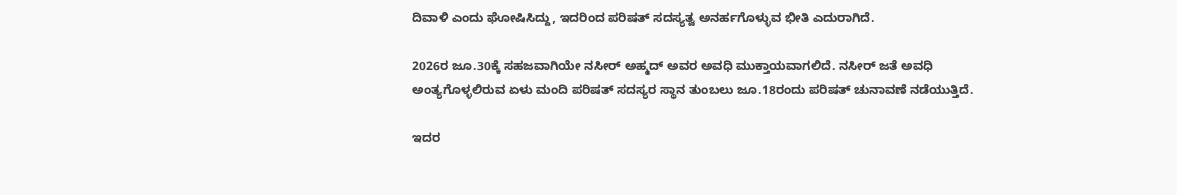ದಿವಾಳಿ ಎಂದು ಘೋಷಿಸಿದ್ದು, ಇದರಿಂದ ಪರಿಷತ್ ಸದಸ್ಯತ್ವ ಅನರ್ಹಗೊಳ್ಳುವ ಭೀತಿ ಎದುರಾಗಿದೆ.

2026ರ ಜೂ.30ಕ್ಕೆ ಸಹಜವಾಗಿಯೇ ನಸೀರ್‌ ಅಹ್ಮದ್ ಅವರ ಅವಧಿ ಮುಕ್ತಾಯವಾಗಲಿದೆ. ನಸೀರ್‌ ಜತೆ ಅವಧಿ ಅಂತ್ಯಗೊಳ್ಳಲಿರುವ ಏಳು ಮಂದಿ ಪರಿಷತ್‌ ಸದಸ್ಯರ ಸ್ಥಾನ ತುಂಬಲು ಜೂ.18ರಂದು ಪರಿಷತ್‌ ಚುನಾವಣೆ ನಡೆಯುತ್ತಿದೆ.

ಇದರ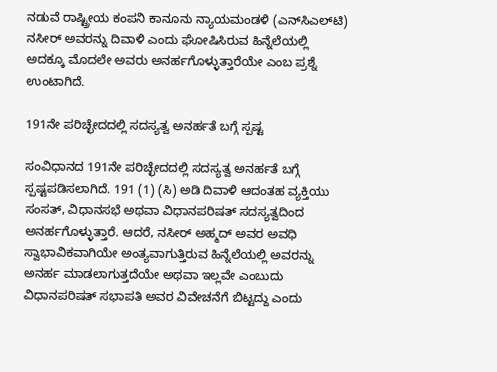ನಡುವೆ ರಾಷ್ಟ್ರೀಯ ಕಂಪನಿ ಕಾನೂನು ನ್ಯಾಯಮಂಡಳಿ (ಎನ್‌ಸಿಎಲ್‌ಟಿ) ನಸೀರ್‌ ಅವರನ್ನು ದಿವಾಳಿ ಎಂದು ಘೋಷಿಸಿರುವ ಹಿನ್ನೆಲೆಯಲ್ಲಿ ಅದಕ್ಕೂ ಮೊದಲೇ ಅವರು ಅನರ್ಹಗೊಳ್ಳುತ್ತಾರೆಯೇ ಎಂಬ ಪ್ರಶ್ನೆ ಉಂಟಾಗಿದೆ.

191ನೇ ಪರಿಚ್ಛೇದದಲ್ಲಿ ಸದಸ್ಯತ್ವ ಅನರ್ಹತೆ ಬಗ್ಗೆ ಸ್ಪಷ್ಟ

ಸಂವಿಧಾನದ 191ನೇ ಪರಿಚ್ಛೇದದಲ್ಲಿ ಸದಸ್ಯತ್ವ ಅನರ್ಹತೆ ಬಗ್ಗೆ ಸ್ಪಷ್ಟಪಡಿಸಲಾಗಿದೆ. 191 (1) (ಸಿ) ಅಡಿ ದಿವಾಳಿ ಆದಂತಹ ವ್ಯಕ್ತಿಯು ಸಂಸತ್‌, ವಿಧಾನಸಭೆ ಅಥವಾ ವಿಧಾನಪರಿಷತ್‌ ಸದಸ್ಯತ್ವದಿಂದ ಅನರ್ಹಗೊಳ್ಳುತ್ತಾರೆ. ಆದರೆ, ನಸೀರ್ ಅಹ್ಮದ್‌ ಅವರ ಅವಧಿ ಸ್ವಾಭಾವಿಕವಾಗಿಯೇ ಅಂತ್ಯವಾಗುತ್ತಿರುವ ಹಿನ್ನೆಲೆಯಲ್ಲಿ ಅವರನ್ನು ಅನರ್ಹ ಮಾಡಲಾಗುತ್ತದೆಯೇ ಅಥವಾ ಇಲ್ಲವೇ ಎಂಬುದು ವಿಧಾನಪರಿಷತ್‌ ಸಭಾಪತಿ ಅವರ ವಿವೇಚನೆಗೆ ಬಿಟ್ಟದ್ದು ಎಂದು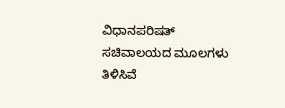ವಿಧಾನಪರಿಷತ್‌ ಸಚಿವಾಲಯದ ಮೂಲಗಳು ತಿಳಿಸಿವೆ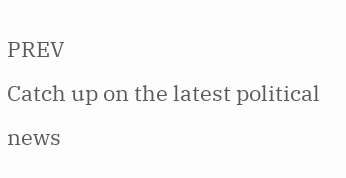PREV
Catch up on the latest political news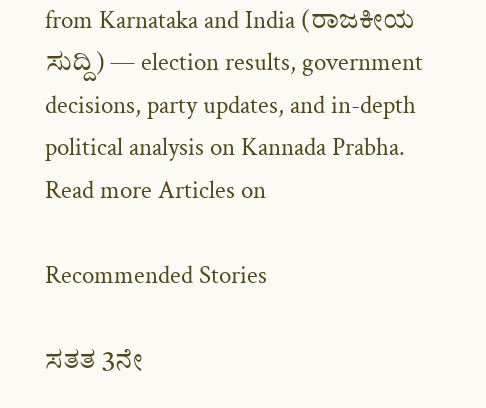from Karnataka and India (ರಾಜಕೀಯ ಸುದ್ದಿ) — election results, government decisions, party updates, and in-depth political analysis on Kannada Prabha.
Read more Articles on

Recommended Stories

ಸತತ 3ನೇ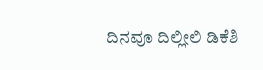ದಿನವೂ ದಿಲ್ಲೀಲಿ ಡಿಕೆಶಿ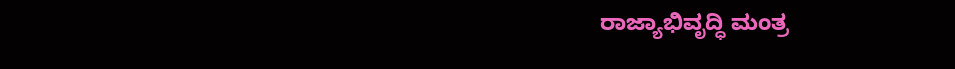ರಾಜ್ಯಾಭಿವೃದ್ಧಿ ಮಂತ್ರ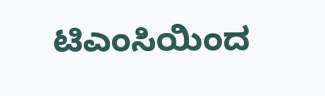ಟಿಎಂಸಿಯಿಂದ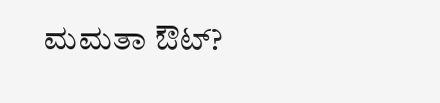ಮಮತಾ ಔಟ್‌?